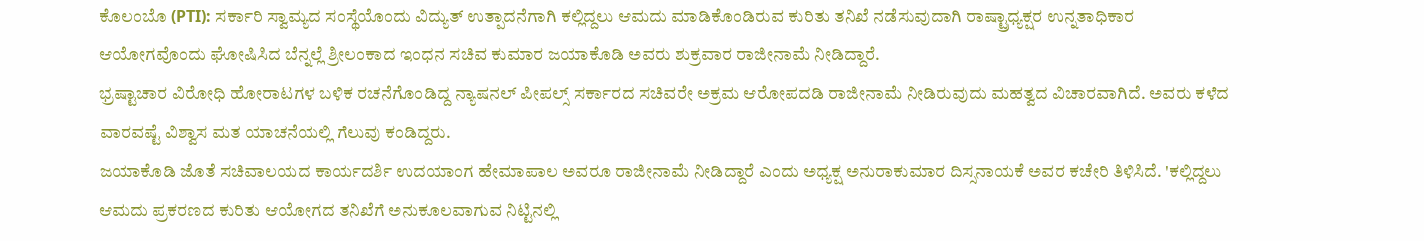ಕೊಲಂಬೊ (PTI): ಸರ್ಕಾರಿ ಸ್ವಾಮ್ಯದ ಸಂಸ್ಥೆಯೊಂದು ವಿದ್ಯುತ್ ಉತ್ಪಾದನೆಗಾಗಿ ಕಲ್ಲಿದ್ದಲು ಆಮದು ಮಾಡಿಕೊಂಡಿರುವ ಕುರಿತು ತನಿಖೆ ನಡೆಸುವುದಾಗಿ ರಾಷ್ಟ್ರಾಧ್ಯಕ್ಷರ ಉನ್ನತಾಧಿಕಾರ ಆಯೋಗವೊಂದು ಘೋಷಿಸಿದ ಬೆನ್ನಲ್ಲೆ ಶ್ರೀಲಂಕಾದ ಇಂಧನ ಸಚಿವ ಕುಮಾರ ಜಯಾಕೊಡಿ ಅವರು ಶುಕ್ರವಾರ ರಾಜೀನಾಮೆ ನೀಡಿದ್ದಾರೆ.
ಭ್ರಷ್ಟಾಚಾರ ವಿರೋಧಿ ಹೋರಾಟಗಳ ಬಳಿಕ ರಚನೆಗೊಂಡಿದ್ದ ನ್ಯಾಷನಲ್ ಪೀಪಲ್ಸ್ ಸರ್ಕಾರದ ಸಚಿವರೇ ಅಕ್ರಮ ಆರೋಪದಡಿ ರಾಜೀನಾಮೆ ನೀಡಿರುವುದು ಮಹತ್ವದ ವಿಚಾರವಾಗಿದೆ. ಅವರು ಕಳೆದ ವಾರವಷ್ಟೆ ವಿಶ್ವಾಸ ಮತ ಯಾಚನೆಯಲ್ಲಿ ಗೆಲುವು ಕಂಡಿದ್ದರು.
ಜಯಾಕೊಡಿ ಜೊತೆ ಸಚಿವಾಲಯದ ಕಾರ್ಯದರ್ಶಿ ಉದಯಾಂಗ ಹೇಮಾಪಾಲ ಅವರೂ ರಾಜೀನಾಮೆ ನೀಡಿದ್ದಾರೆ ಎಂದು ಅಧ್ಯಕ್ಷ ಅನುರಾಕುಮಾರ ದಿಸ್ಸನಾಯಕೆ ಅವರ ಕಚೇರಿ ತಿಳಿಸಿದೆ. 'ಕಲ್ಲಿದ್ದಲು ಆಮದು ಪ್ರಕರಣದ ಕುರಿತು ಆಯೋಗದ ತನಿಖೆಗೆ ಅನುಕೂಲವಾಗುವ ನಿಟ್ಟಿನಲ್ಲಿ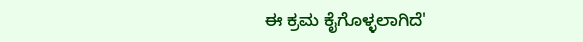ಈ ಕ್ರಮ ಕೈಗೊಳ್ಳಲಾಗಿದೆ'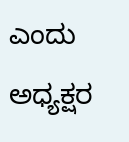ಎಂದು ಅಧ್ಯಕ್ಷರ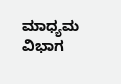ಮಾಧ್ಯಮ ವಿಭಾಗ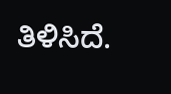ತಿಳಿಸಿದೆ.